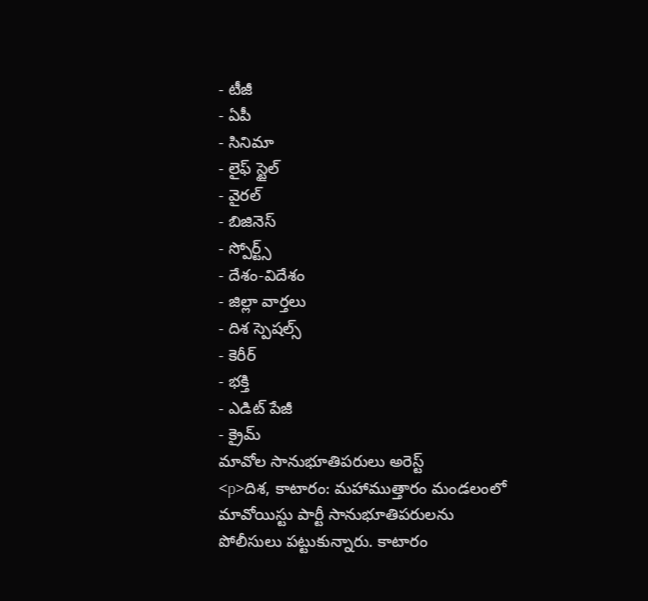- టీజీ
- ఏపీ
- సినిమా
- లైఫ్ స్టైల్
- వైరల్
- బిజినెస్
- స్పోర్ట్స్
- దేశం-విదేశం
- జిల్లా వార్తలు
- దిశ స్పెషల్స్
- కెరీర్
- భక్తి
- ఎడిట్ పేజీ
- క్రైమ్
మావోల సానుభూతిపరులు అరెస్ట్
<p>దిశ, కాటారం: మహాముత్తారం మండలంలో మావోయిస్టు పార్టీ సానుభూతిపరులను పోలీసులు పట్టుకున్నారు. కాటారం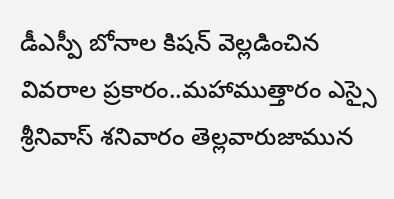డీఎస్పీ బోనాల కిషన్ వెల్లడించిన వివరాల ప్రకారం..మహాముత్తారం ఎస్సై శ్రీనివాస్ శనివారం తెల్లవారుజామున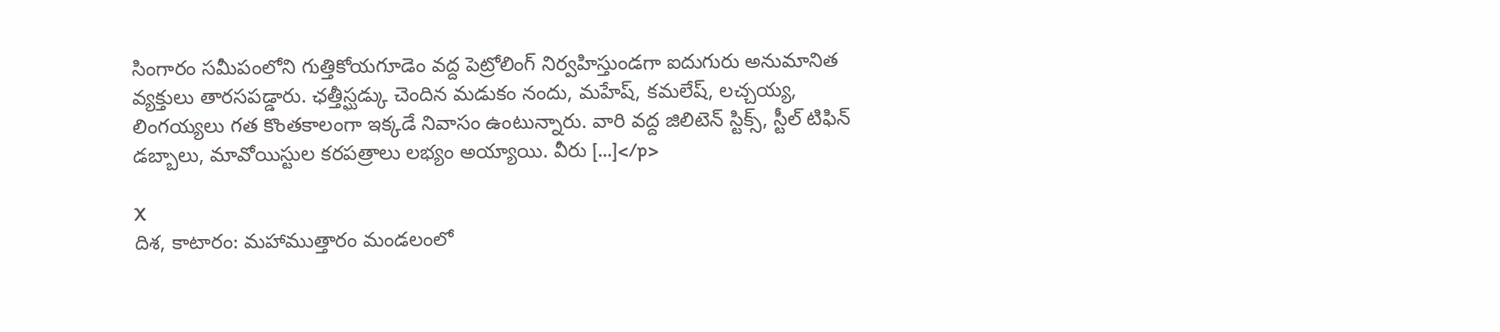సింగారం సమీపంలోని గుత్తికోయగూడెం వద్ద పెట్రోలింగ్ నిర్వహిస్తుండగా ఐదుగురు అనుమానిత వ్యక్తులు తారసపడ్డారు. ఛత్తీస్ఘడ్కు చెందిన మడుకం నందు, మహేష్, కమలేష్, లచ్చయ్య, లింగయ్యలు గత కొంతకాలంగా ఇక్కడే నివాసం ఉంటున్నారు. వారి వద్ద జిలిటెన్ స్టిక్స్, స్టీల్ టిఫిన్ డబ్బాలు, మావోయిస్టుల కరపత్రాలు లభ్యం అయ్యాయి. వీరు […]</p>

X
దిశ, కాటారం: మహాముత్తారం మండలంలో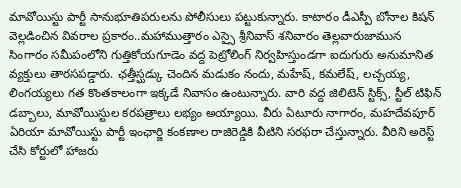మావోయిస్టు పార్టీ సానుభూతిపరులను పోలీసులు పట్టుకున్నారు. కాటారం డీఎస్పీ బోనాల కిషన్ వెల్లడించిన వివరాల ప్రకారం..మహాముత్తారం ఎస్సై శ్రీనివాస్ శనివారం తెల్లవారుజామున సింగారం సమీపంలోని గుత్తికోయగూడెం వద్ద పెట్రోలింగ్ నిర్వహిస్తుండగా ఐదుగురు అనుమానిత వ్యక్తులు తారసపడ్డారు. ఛత్తీస్ఘడ్కు చెందిన మడుకం నందు, మహేష్, కమలేష్, లచ్చయ్య, లింగయ్యలు గత కొంతకాలంగా ఇక్కడే నివాసం ఉంటున్నారు. వారి వద్ద జిలిటెన్ స్టిక్స్, స్టీల్ టిఫిన్ డబ్బాలు, మావోయిస్టుల కరపత్రాలు లభ్యం అయ్యాయి. వీరు ఏటూరు నాగారం, మహదేవపూర్ ఏరియా మావోయిస్టు పార్టీ ఇంఛార్జి కంకణాల రాజిరెడ్డికి వీటిని సరఫరా చేస్తున్నారు. వీరిని అరెస్ట్ చేసి కోర్టులో హాజరు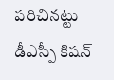పరిచినట్టు డీఎస్పీ కిషన్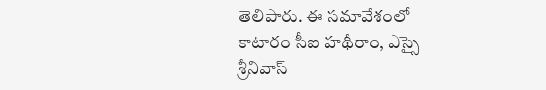తెలిపారు. ఈ సమావేశంలో కాటారం సీఐ హథీరాం, ఎస్సై శ్రీనివాస్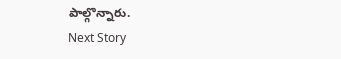పాల్గొన్నారు.
Next Story